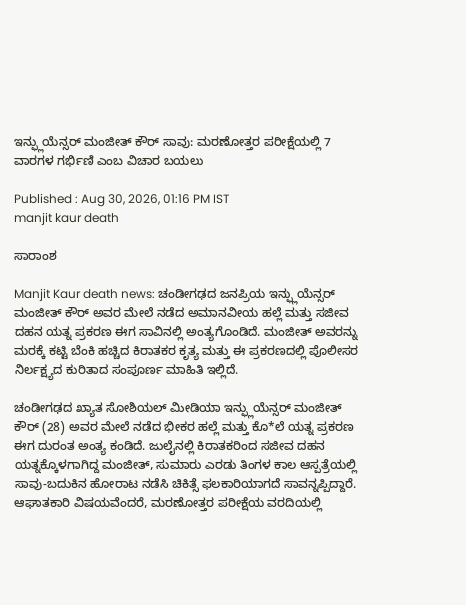ಇನ್ಫ್ಲುಯೆನ್ಸರ್ ಮಂಜೀತ್ ಕೌರ್ ಸಾವು: ಮರಣೋತ್ತರ ಪರೀಕ್ಷೆಯಲ್ಲಿ 7 ವಾರಗಳ ಗರ್ಭಿಣಿ ಎಂಬ ವಿಚಾರ ಬಯಲು

Published : Aug 30, 2026, 01:16 PM IST
manjit kaur death

ಸಾರಾಂಶ

Manjit Kaur death news: ಚಂಡೀಗಢದ ಜನಪ್ರಿಯ ಇನ್ಫ್ಲುಯೆನ್ಸರ್ ಮಂಜೀತ್ ಕೌರ್ ಅವರ ಮೇಲೆ ನಡೆದ ಅಮಾನವೀಯ ಹಲ್ಲೆ ಮತ್ತು ಸಜೀವ ದಹನ ಯತ್ನ ಪ್ರಕರಣ ಈಗ ಸಾವಿನಲ್ಲಿ ಅಂತ್ಯಗೊಂಡಿದೆ. ಮಂಜೀತ್ ಅವರನ್ನು ಮರಕ್ಕೆ ಕಟ್ಟಿ ಬೆಂಕಿ ಹಚ್ಚಿದ ಕಿರಾತಕರ ಕೃತ್ಯ ಮತ್ತು ಈ ಪ್ರಕರಣದಲ್ಲಿ ಪೊಲೀಸರ ನಿರ್ಲಕ್ಷ್ಯದ ಕುರಿತಾದ ಸಂಪೂರ್ಣ ಮಾಹಿತಿ ಇಲ್ಲಿದೆ.

ಚಂಡೀಗಢದ ಖ್ಯಾತ ಸೋಶಿಯಲ್ ಮೀಡಿಯಾ ಇನ್ಫ್ಲುಯೆನ್ಸರ್ ಮಂಜೀತ್ ಕೌರ್ (28) ಅವರ ಮೇಲೆ ನಡೆದ ಭೀಕರ ಹಲ್ಲೆ ಮತ್ತು ಕೊ*ಲೆ ಯತ್ನ ಪ್ರಕರಣ ಈಗ ದುರಂತ ಅಂತ್ಯ ಕಂಡಿದೆ. ಜುಲೈನಲ್ಲಿ ಕಿರಾತಕರಿಂದ ಸಜೀವ ದಹನ ಯತ್ನಕ್ಕೊಳಗಾಗಿದ್ದ ಮಂಜೀತ್, ಸುಮಾರು ಎರಡು ತಿಂಗಳ ಕಾಲ ಆಸ್ಪತ್ರೆಯಲ್ಲಿ ಸಾವು-ಬದುಕಿನ ಹೋರಾಟ ನಡೆಸಿ ಚಿಕಿತ್ಸೆ ಫಲಕಾರಿಯಾಗದೆ ಸಾವನ್ನಪ್ಪಿದ್ದಾರೆ. ಆಘಾತಕಾರಿ ವಿಷಯವೆಂದರೆ, ಮರಣೋತ್ತರ ಪರೀಕ್ಷೆಯ ವರದಿಯಲ್ಲಿ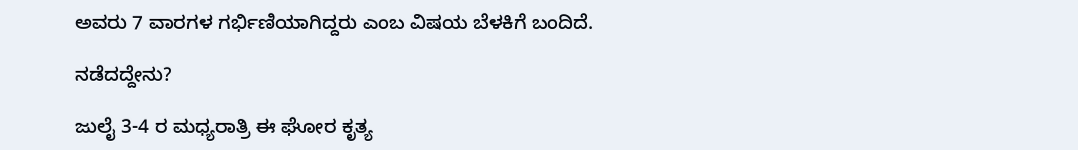ಅವರು 7 ವಾರಗಳ ಗರ್ಭಿಣಿಯಾಗಿದ್ದರು ಎಂಬ ವಿಷಯ ಬೆಳಕಿಗೆ ಬಂದಿದೆ.

ನಡೆದದ್ದೇನು?

ಜುಲೈ 3-4 ರ ಮಧ್ಯರಾತ್ರಿ ಈ ಘೋರ ಕೃತ್ಯ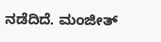ನಡೆದಿದೆ. ಮಂಜೀತ್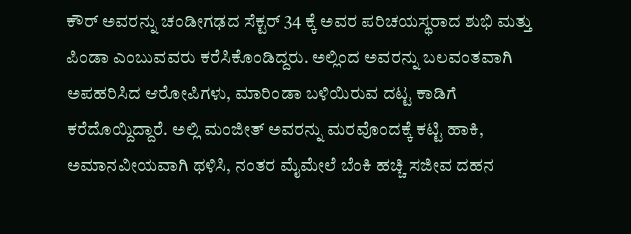ಕೌರ್ ಅವರನ್ನು ಚಂಡೀಗಢದ ಸೆಕ್ಟರ್ 34 ಕ್ಕೆ ಅವರ ಪರಿಚಯಸ್ಥರಾದ ಶುಭಿ ಮತ್ತು ಪಿಂಡಾ ಎಂಬುವವರು ಕರೆಸಿಕೊಂಡಿದ್ದರು. ಅಲ್ಲಿಂದ ಅವರನ್ನು ಬಲವಂತವಾಗಿ ಅಪಹರಿಸಿದ ಆರೋಪಿಗಳು, ಮಾರಿಂಡಾ ಬಳಿಯಿರುವ ದಟ್ಟ ಕಾಡಿಗೆ ಕರೆದೊಯ್ದಿದ್ದಾರೆ. ಅಲ್ಲಿ ಮಂಜೀತ್ ಅವರನ್ನು ಮರವೊಂದಕ್ಕೆ ಕಟ್ಟಿ ಹಾಕಿ, ಅಮಾನವೀಯವಾಗಿ ಥಳಿಸಿ, ನಂತರ ಮೈಮೇಲೆ ಬೆಂಕಿ ಹಚ್ಚಿ ಸಜೀವ ದಹನ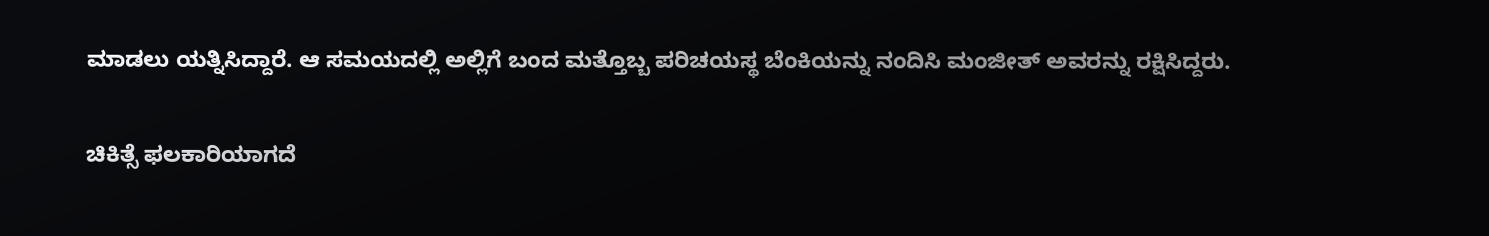ಮಾಡಲು ಯತ್ನಿಸಿದ್ದಾರೆ. ಆ ಸಮಯದಲ್ಲಿ ಅಲ್ಲಿಗೆ ಬಂದ ಮತ್ತೊಬ್ಬ ಪರಿಚಯಸ್ಥ ಬೆಂಕಿಯನ್ನು ನಂದಿಸಿ ಮಂಜೀತ್ ಅವರನ್ನು ರಕ್ಷಿಸಿದ್ದರು.

ಚಿಕಿತ್ಸೆ ಫಲಕಾರಿಯಾಗದೆ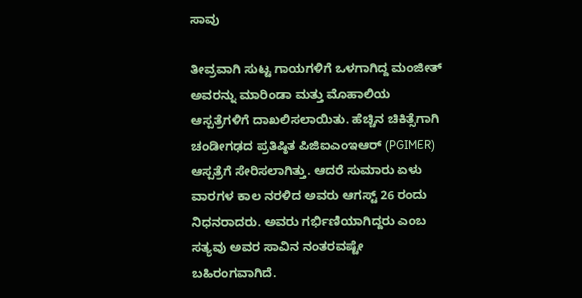ಸಾವು

ತೀವ್ರವಾಗಿ ಸುಟ್ಟ ಗಾಯಗಳಿಗೆ ಒಳಗಾಗಿದ್ದ ಮಂಜೀತ್ ಅವರನ್ನು ಮಾರಿಂಡಾ ಮತ್ತು ಮೊಹಾಲಿಯ ಆಸ್ಪತ್ರೆಗಳಿಗೆ ದಾಖಲಿಸಲಾಯಿತು. ಹೆಚ್ಚಿನ ಚಿಕಿತ್ಸೆಗಾಗಿ ಚಂಡೀಗಢದ ಪ್ರತಿಷ್ಠಿತ ಪಿಜಿಐಎಂಇಆರ್ (PGIMER) ಆಸ್ಪತ್ರೆಗೆ ಸೇರಿಸಲಾಗಿತ್ತು. ಆದರೆ ಸುಮಾರು ಏಳು ವಾರಗಳ ಕಾಲ ನರಳಿದ ಅವರು ಆಗಸ್ಟ್ 26 ರಂದು ನಿಧನರಾದರು. ಅವರು ಗರ್ಭಿಣಿಯಾಗಿದ್ದರು ಎಂಬ ಸತ್ಯವು ಅವರ ಸಾವಿನ ನಂತರವಷ್ಟೇ ಬಹಿರಂಗವಾಗಿದೆ.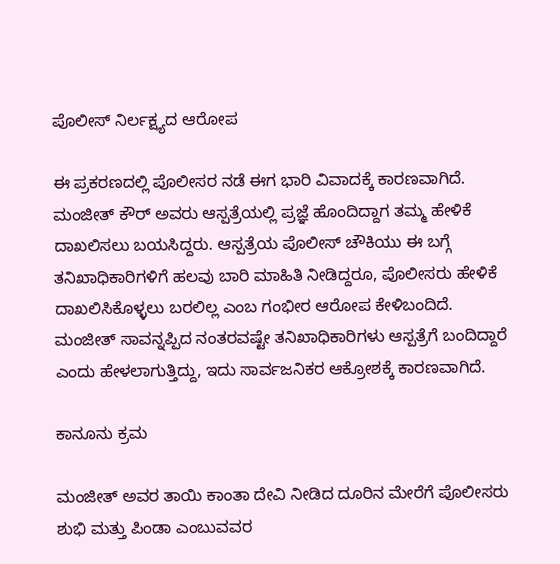ಪೊಲೀಸ್ ನಿರ್ಲಕ್ಷ್ಯದ ಆರೋಪ

ಈ ಪ್ರಕರಣದಲ್ಲಿ ಪೊಲೀಸರ ನಡೆ ಈಗ ಭಾರಿ ವಿವಾದಕ್ಕೆ ಕಾರಣವಾಗಿದೆ. ಮಂಜೀತ್ ಕೌರ್ ಅವರು ಆಸ್ಪತ್ರೆಯಲ್ಲಿ ಪ್ರಜ್ಞೆ ಹೊಂದಿದ್ದಾಗ ತಮ್ಮ ಹೇಳಿಕೆ ದಾಖಲಿಸಲು ಬಯಸಿದ್ದರು. ಆಸ್ಪತ್ರೆಯ ಪೊಲೀಸ್ ಚೌಕಿಯು ಈ ಬಗ್ಗೆ ತನಿಖಾಧಿಕಾರಿಗಳಿಗೆ ಹಲವು ಬಾರಿ ಮಾಹಿತಿ ನೀಡಿದ್ದರೂ, ಪೊಲೀಸರು ಹೇಳಿಕೆ ದಾಖಲಿಸಿಕೊಳ್ಳಲು ಬರಲಿಲ್ಲ ಎಂಬ ಗಂಭೀರ ಆರೋಪ ಕೇಳಿಬಂದಿದೆ. ಮಂಜೀತ್ ಸಾವನ್ನಪ್ಪಿದ ನಂತರವಷ್ಟೇ ತನಿಖಾಧಿಕಾರಿಗಳು ಆಸ್ಪತ್ರೆಗೆ ಬಂದಿದ್ದಾರೆ ಎಂದು ಹೇಳಲಾಗುತ್ತಿದ್ದು, ಇದು ಸಾರ್ವಜನಿಕರ ಆಕ್ರೋಶಕ್ಕೆ ಕಾರಣವಾಗಿದೆ.

ಕಾನೂನು ಕ್ರಮ

ಮಂಜೀತ್ ಅವರ ತಾಯಿ ಕಾಂತಾ ದೇವಿ ನೀಡಿದ ದೂರಿನ ಮೇರೆಗೆ ಪೊಲೀಸರು ಶುಭಿ ಮತ್ತು ಪಿಂಡಾ ಎಂಬುವವರ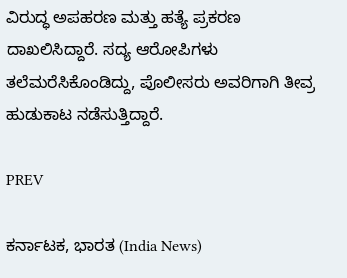ವಿರುದ್ಧ ಅಪಹರಣ ಮತ್ತು ಹತ್ಯೆ ಪ್ರಕರಣ ದಾಖಲಿಸಿದ್ದಾರೆ. ಸದ್ಯ ಆರೋಪಿಗಳು ತಲೆಮರೆಸಿಕೊಂಡಿದ್ದು, ಪೊಲೀಸರು ಅವರಿಗಾಗಿ ತೀವ್ರ ಹುಡುಕಾಟ ನಡೆಸುತ್ತಿದ್ದಾರೆ.

PREV

ಕರ್ನಾಟಕ, ಭಾರತ (India News)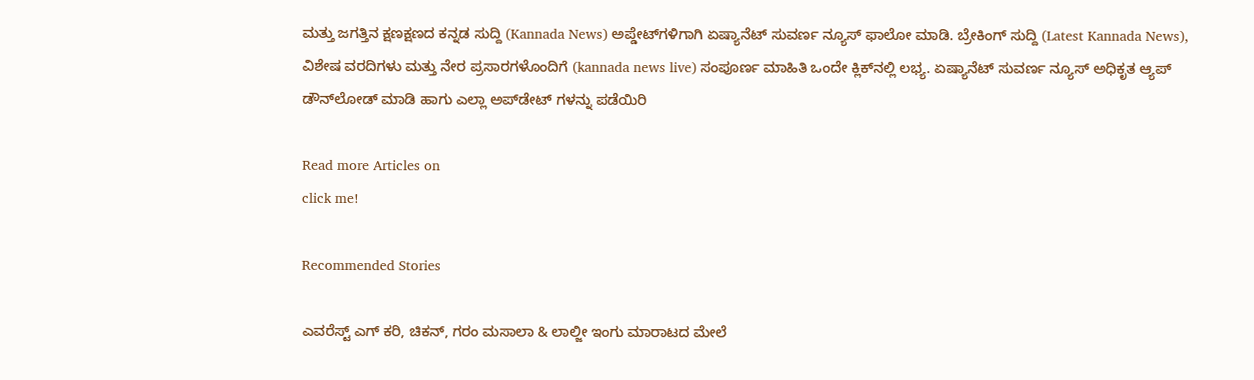ಮತ್ತು ಜಗತ್ತಿನ ಕ್ಷಣಕ್ಷಣದ ಕನ್ನಡ ಸುದ್ದಿ (Kannada News) ಅಪ್ಡೇಟ್‌ಗಳಿಗಾಗಿ ಏಷ್ಯಾನೆಟ್ ಸುವರ್ಣ ನ್ಯೂಸ್‌ ಫಾಲೋ ಮಾಡಿ. ಬ್ರೇಕಿಂಗ್ ಸುದ್ದಿ (Latest Kannada News), ವಿಶೇಷ ವರದಿಗಳು ಮತ್ತು ನೇರ ಪ್ರಸಾರಗಳೊಂದಿಗೆ (kannada news live) ಸಂಪೂರ್ಣ ಮಾಹಿತಿ ಒಂದೇ ಕ್ಲಿಕ್‌ನಲ್ಲಿ ಲಭ್ಯ. ಏಷ್ಯಾನೆಟ್ ಸುವರ್ಣ ನ್ಯೂಸ್ ಅಧಿಕೃತ ಆ್ಯಪ್ ಡೌನ್‌ಲೋಡ್ ಮಾಡಿ ಹಾಗು ಎಲ್ಲಾ ಅಪ್‌ಡೇಟ್ ಗಳನ್ನು ಪಡೆಯಿರಿ

Read more Articles on
click me!

Recommended Stories

ಎವರೆಸ್ಟ್‌ ಎಗ್ ಕರಿ, ಚಿಕನ್, ಗರಂ ಮಸಾಲಾ & ಲಾಲ್ಜೀ ಇಂಗು ಮಾರಾಟದ ಮೇಲೆ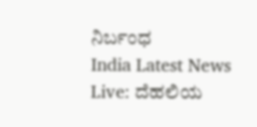ನಿರ್ಬಂಧ
India Latest News Live: ದೆಹಲಿಯ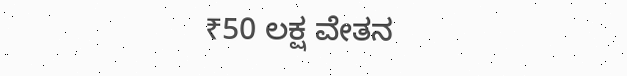₹50 ಲಕ್ಷ ವೇತನ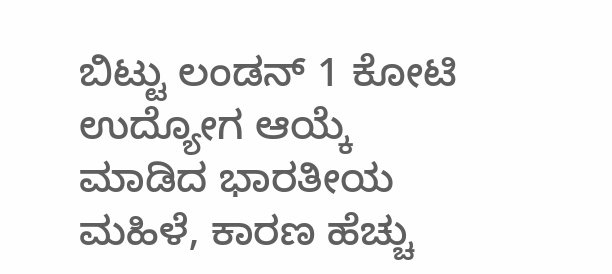ಬಿಟ್ಟು ಲಂಡನ್‌ 1 ಕೋಟಿ ಉದ್ಯೋಗ ಆಯ್ಕೆ ಮಾಡಿದ ಭಾರತೀಯ ಮಹಿಳೆ, ಕಾರಣ ಹೆಚ್ಚು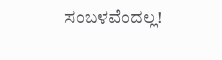ಸಂಬಳವೆಂದಲ್ಲ!